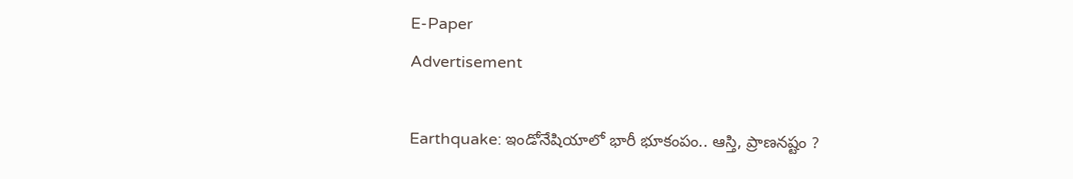E-Paper
Advertisement

Earthquake: ఇండోనేషియాలో భారీ భూకంపం.. ఆస్తి, ప్రాణనష్టం ?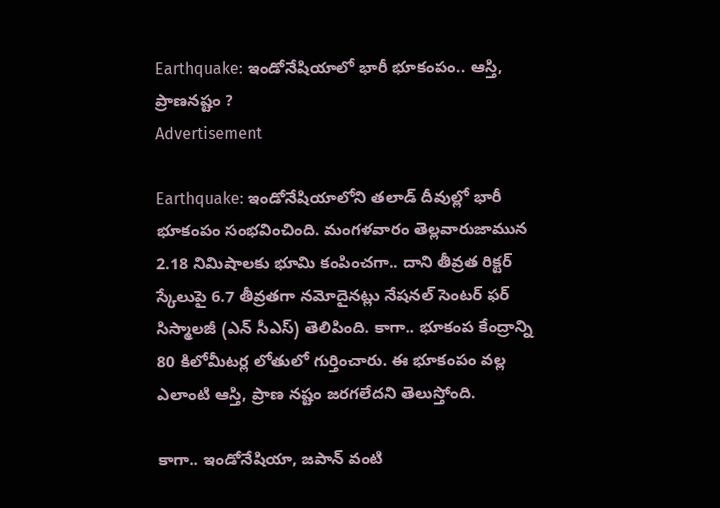Earthquake: ఇండోనేషియాలో భారీ భూకంపం.. ఆస్తి, ప్రాణనష్టం ?
Advertisement

Earthquake: ఇండోనేషియాలోని తలాడ్ దీవుల్లో భారీ భూకంపం సంభవించింది. మంగళవారం తెల్లవారుజామున 2.18 నిమిషాలకు భూమి కంపించగా.. దాని తీవ్రత రిక్టర్ స్కేలుపై 6.7 తీవ్రతగా నమోదైనట్లు నేషనల్ సెంటర్ ఫర్ సిస్మాలజీ (ఎన్ సీఎస్) తెలిపింది. కాగా.. భూకంప కేంద్రాన్ని 80 కిలోమీటర్ల లోతులో గుర్తించారు. ఈ భూకంపం వల్ల ఎలాంటి ఆస్తి, ప్రాణ నష్టం జరగలేదని తెలుస్తోంది.

కాగా.. ఇండోనేషియా, జపాన్ వంటి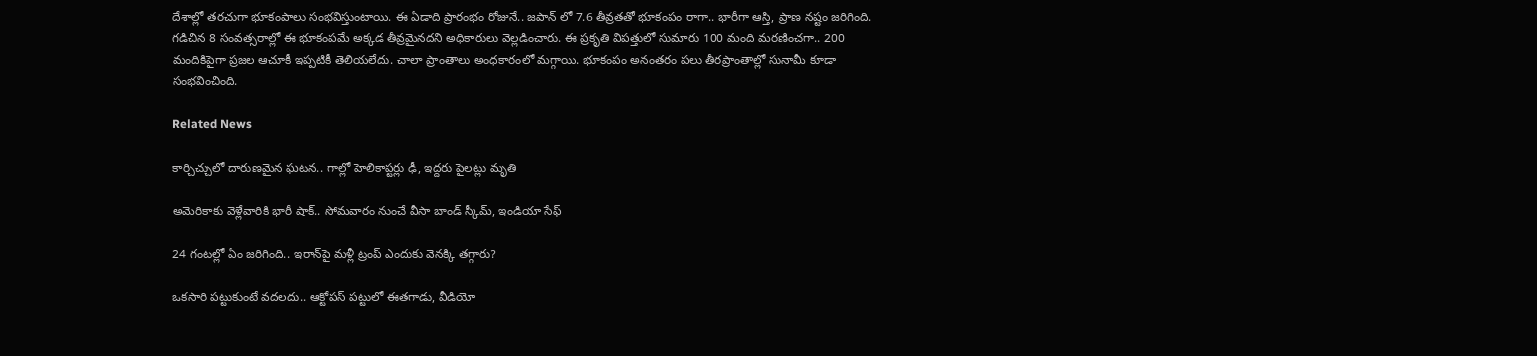దేశాల్లో తరచుగా భూకంపాలు సంభవిస్తుంటాయి. ఈ ఏడాది ప్రారంభం రోజునే.. జపాన్ లో 7.6 తీవ్రతతో భూకంపం రాగా.. భారీగా ఆస్తి, ప్రాణ నష్టం జరిగింది. గడిచిన 8 సంవత్సరాల్లో ఈ భూకంపమే అక్కడ తీవ్రమైనదని అధికారులు వెల్లడించారు. ఈ ప్రకృతి విపత్తులో సుమారు 100 మంది మరణించగా.. 200 మందికిపైగా ప్రజల ఆచూకీ ఇప్పటికీ తెలియలేదు. చాలా ప్రాంతాలు అంధకారంలో మగ్గాయి. భూకంపం అనంతరం పలు తీరప్రాంతాల్లో సునామీ కూడా సంభవించింది.

Related News

కార్చిచ్చులో దారుణమైన ఘటన.. గాల్లో హెలికాప్టర్లు ఢీ, ఇద్దరు పైలట్లు మృతి

అమెరికాకు వెళ్లేవారికి భారీ షాక్.. సోమవారం నుంచే వీసా బాండ్ స్కీమ్, ఇండియా సేఫ్

24 గంటల్లో ఏం జరిగింది.. ఇరాన్‌పై మళ్లీ ట్రంప్ ఎందుకు వెనక్కి తగ్గారు?

ఒకసారి పట్టుకుంటే వదలదు.. ఆక్టోపస్ పట్టులో ఈతగాడు, వీడియో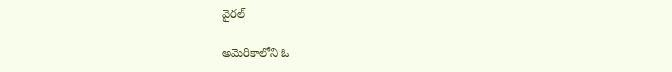వైరల్

అమెరికాలోని ఓ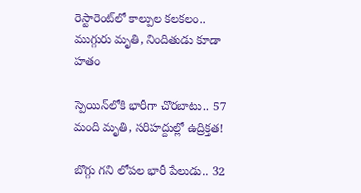రెస్టారెంట్‌లో కాల్పుల కలకలం.. ముగ్గురు మృతి, నిందితుడు కూడా హతం

స్పెయిన్‌లోకి భారీగా చొరబాటు.. 57 మంది మృతి, సరిహద్దుల్లో ఉద్రిక్తత!

బొగ్గు గని లోపల భారీ పేలుడు.. 32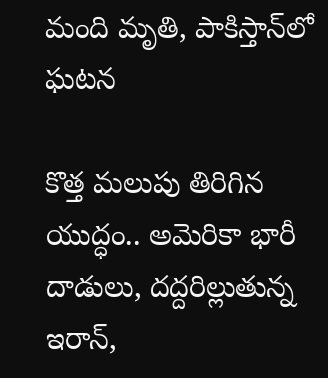మంది మృతి, పాకిస్తాన్‌లో ఘటన

కొత్త మలుపు తిరిగిన యుద్ధం.. అమెరికా భారీ దాడులు, దద్దరిల్లుతున్న ఇరాన్‌,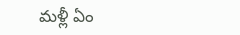మళ్లీ ఏం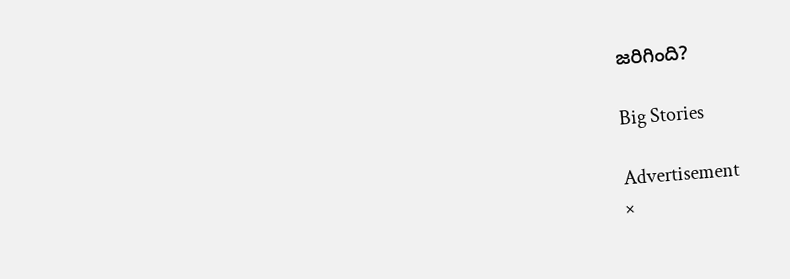జరిగింది?

Big Stories

Advertisement
×